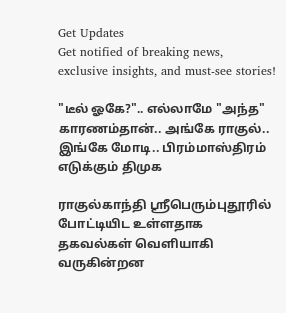Get Updates
Get notified of breaking news, exclusive insights, and must-see stories!

"டீல் ஓகே?".. எல்லாமே "அந்த" காரணம்தான்.. அங்கே ராகுல்.. இங்கே மோடி.. பிரம்மாஸ்திரம் எடுக்கும் திமுக

ராகுல்காந்தி ஸ்ரீபெரும்புதூரில் போட்டியிட உள்ளதாக தகவல்கள் வெளியாகி வருகின்றன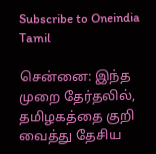Subscribe to Oneindia Tamil

சென்னை: இந்த முறை தேர்தலில், தமிழகத்தை குறி வைத்து தேசிய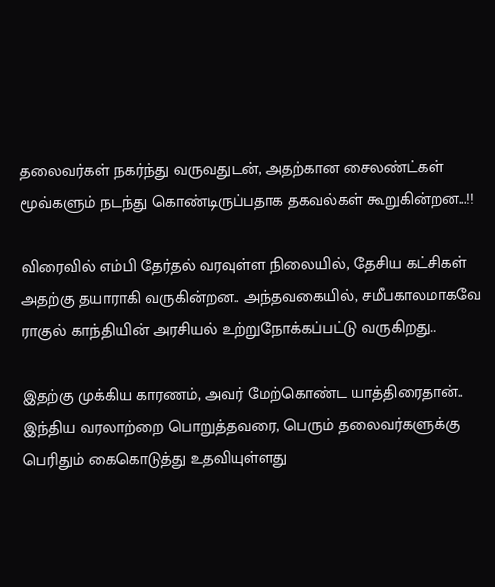தலைவர்கள் நகர்ந்து வருவதுடன், அதற்கான சைலண்ட்கள் மூவ்களும் நடந்து கொண்டிருப்பதாக தகவல்கள் கூறுகின்றன...!!

விரைவில் எம்பி தேர்தல் வரவுள்ள நிலையில், தேசிய கட்சிகள் அதற்கு தயாராகி வருகின்றன.. அந்தவகையில், சமீபகாலமாகவே ராகுல் காந்தியின் அரசியல் உற்றுநோக்கப்பட்டு வருகிறது..

இதற்கு முக்கிய காரணம், அவர் மேற்கொண்ட யாத்திரைதான்.. இந்திய வரலாற்றை பொறுத்தவரை, பெரும் தலைவர்களுக்கு பெரிதும் கைகொடுத்து உதவியுள்ளது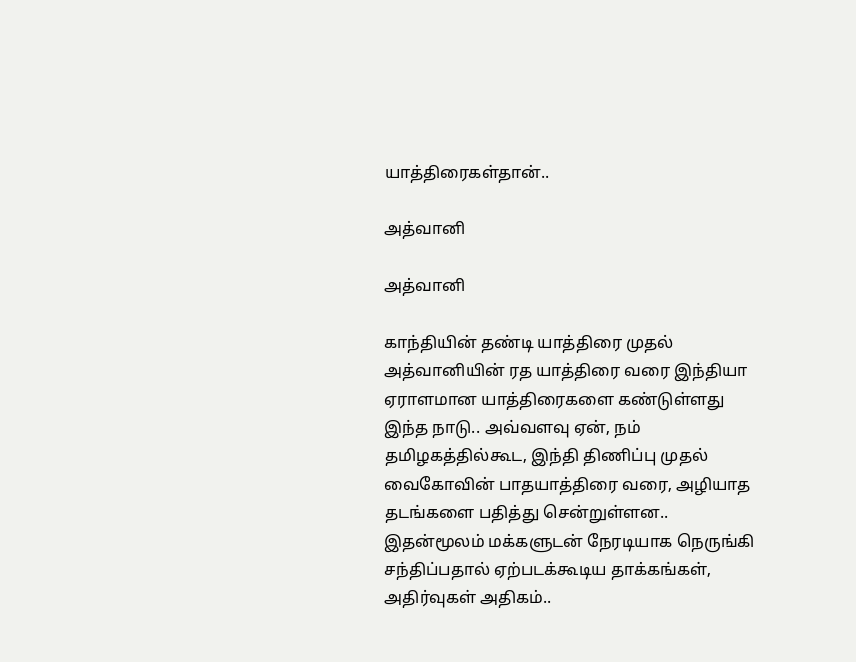யாத்திரைகள்தான்..

அத்வானி

அத்வானி

காந்தியின் தண்டி யாத்திரை முதல் அத்வானியின் ரத யாத்திரை வரை இந்தியா ஏராளமான யாத்திரைகளை கண்டுள்ளது இந்த நாடு.. அவ்வளவு ஏன், நம் தமிழகத்தில்கூட, இந்தி திணிப்பு முதல் வைகோவின் பாதயாத்திரை வரை, அழியாத தடங்களை பதித்து சென்றுள்ளன.. இதன்மூலம் மக்களுடன் நேரடியாக நெருங்கி சந்திப்பதால் ஏற்படக்கூடிய தாக்கங்கள், அதிர்வுகள் அதிகம்..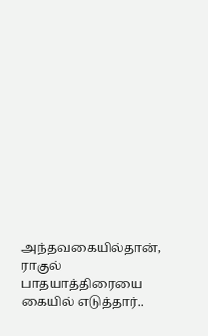அந்தவகையில்தான், ராகுல் பாதயாத்திரையை கையில் எடுத்தார்..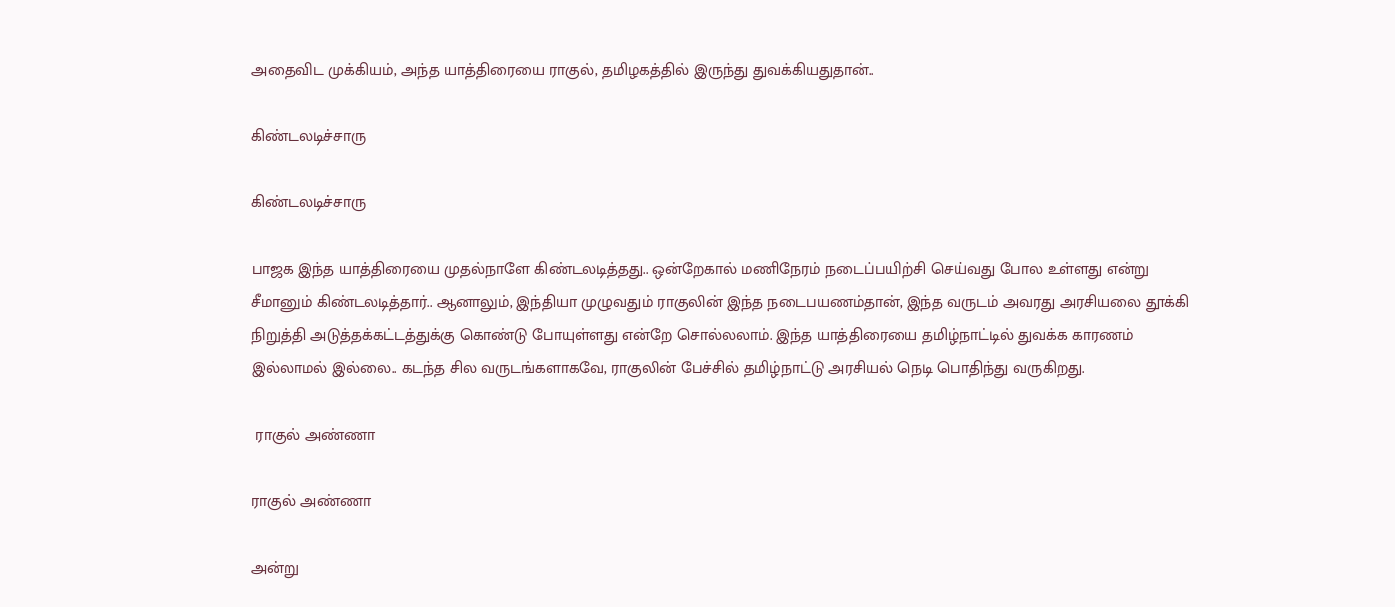அதைவிட முக்கியம், அந்த யாத்திரையை ராகுல், தமிழகத்தில் இருந்து துவக்கியதுதான்..

கிண்டலடிச்சாரு

கிண்டலடிச்சாரு

பாஜக இந்த யாத்திரையை முதல்நாளே கிண்டலடித்தது.. ஒன்றேகால் மணிநேரம் நடைப்பயிற்சி செய்வது போல உள்ளது என்று சீமானும் கிண்டலடித்தார்.. ஆனாலும், இந்தியா முழுவதும் ராகுலின் இந்த நடைபயணம்தான், இந்த வருடம் அவரது அரசியலை தூக்கி நிறுத்தி அடுத்தக்கட்டத்துக்கு கொண்டு போயுள்ளது என்றே சொல்லலாம். இந்த யாத்திரையை தமிழ்நாட்டில் துவக்க காரணம் இல்லாமல் இல்லை.. கடந்த சில வருடங்களாகவே, ராகுலின் பேச்சில் தமிழ்நாட்டு அரசியல் நெடி பொதிந்து வருகிறது.

 ராகுல் அண்ணா

ராகுல் அண்ணா

அன்று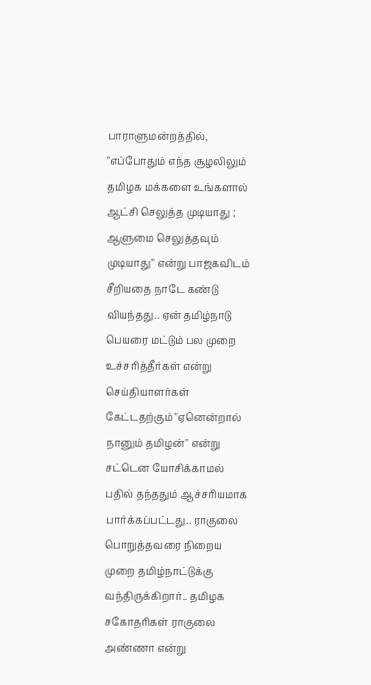பாராளுமன்றத்தில், "எப்போதும் எந்த சூழலிலும் தமிழக மக்களை உங்களால் ஆட்சி செலுத்த முடியாது ; ஆளுமை செலுத்தவும் முடியாது" என்று பாஜகவிடம் சீறியதை நாடே கண்டு வியந்தது.. ஏன் தமிழ்நாடு பெயரை மட்டும் பல முறை உச்சரித்தீர்கள் என்று செய்தியாளர்கள் கேட்டதற்கும் "ஏனென்றால் நானும் தமிழன்" என்று சட்டென யோசிக்காமல் பதில் தந்ததும் ஆச்சரியமாக பார்க்கப்பட்டது.. ராகுலை பொறுத்தவரை நிறைய முறை தமிழ்நாட்டுக்கு வந்திருக்கிறார்.. தமிழக சகோதரிகள் ராகுலை அண்ணா என்று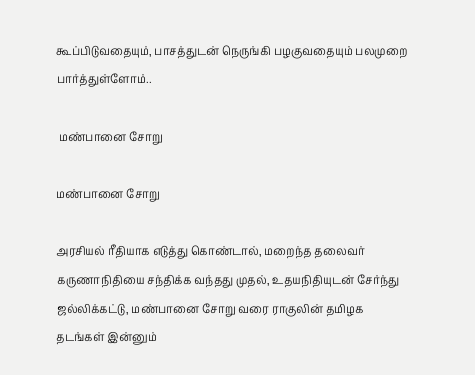கூப்பிடுவதையும், பாசத்துடன் நெருங்கி பழகுவதையும் பலமுறை பார்த்துள்ளோம்..

 மண்பானை சோறு

மண்பானை சோறு

அரசியல் ரீதியாக எடுத்து கொண்டால், மறைந்த தலைவர் கருணாநிதியை சந்திக்க வந்தது முதல், உதயநிதியுடன் சேர்ந்து ஜல்லிக்கட்டு, மண்பானை சோறு வரை ராகுலின் தமிழக தடங்கள் இன்னும்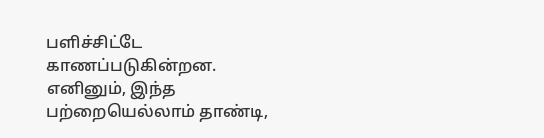பளிச்சிட்டே காணப்படுகின்றன. எனினும், இந்த பற்றையெல்லாம் தாண்டி,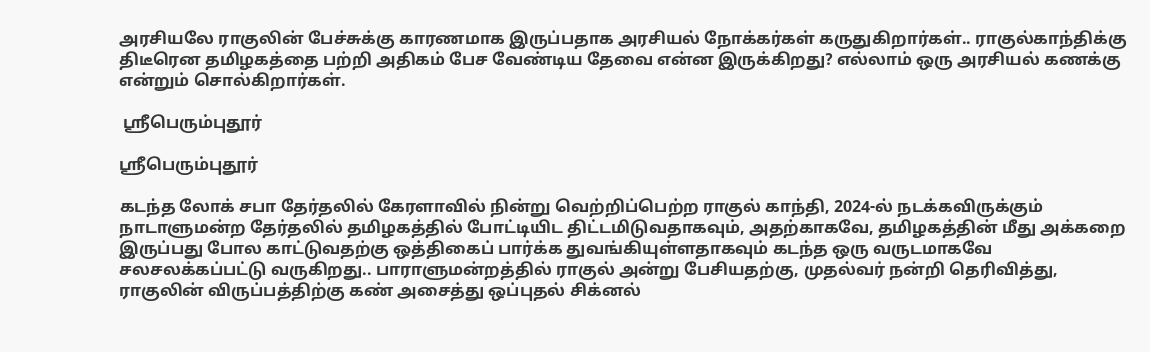அரசியலே ராகுலின் பேச்சுக்கு காரணமாக இருப்பதாக அரசியல் நோக்கர்கள் கருதுகிறார்கள்.. ராகுல்காந்திக்கு திடீரென தமிழகத்தை பற்றி அதிகம் பேச வேண்டிய தேவை என்ன இருக்கிறது? எல்லாம் ஒரு அரசியல் கணக்கு என்றும் சொல்கிறார்கள்.

 ஸ்ரீபெரும்புதூர்

ஸ்ரீபெரும்புதூர்

கடந்த லோக் சபா தேர்தலில் கேரளாவில் நின்று வெற்றிப்பெற்ற ராகுல் காந்தி, 2024-ல் நடக்கவிருக்கும் நாடாளுமன்ற தேர்தலில் தமிழகத்தில் போட்டியிட திட்டமிடுவதாகவும், அதற்காகவே, தமிழகத்தின் மீது அக்கறை இருப்பது போல காட்டுவதற்கு ஒத்திகைப் பார்க்க துவங்கியுள்ளதாகவும் கடந்த ஒரு வருடமாகவே சலசலக்கப்பட்டு வருகிறது.. பாராளுமன்றத்தில் ராகுல் அன்று பேசியதற்கு, முதல்வர் நன்றி தெரிவித்து, ராகுலின் விருப்பத்திற்கு கண் அசைத்து ஒப்புதல் சிக்னல்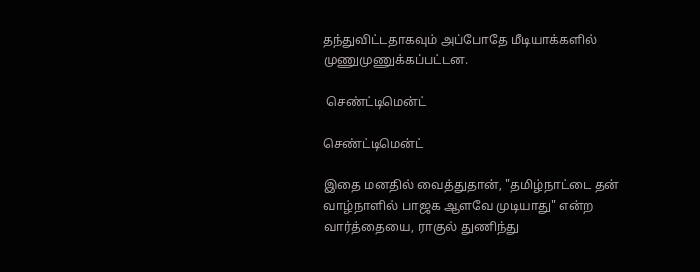தந்துவிட்டதாகவும் அப்போதே மீடியாக்களில் முணுமுணுக்கப்பட்டன.

 செண்ட்டிமென்ட்

செண்ட்டிமென்ட்

இதை மனதில் வைத்துதான், "தமிழ்நாட்டை தன் வாழ்நாளில் பாஜக ஆளவே முடியாது" என்ற வார்த்தையை, ராகுல் துணிந்து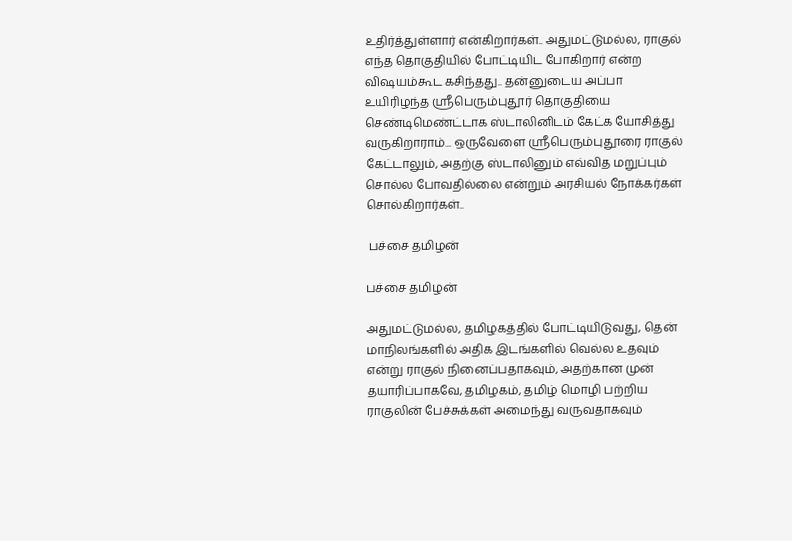உதிர்த்துள்ளார் என்கிறார்கள்.. அதுமட்டுமல்ல, ராகுல் எந்த தொகுதியில் போட்டியிட போகிறார் என்ற விஷயம்கூட கசிந்தது.. தன்னுடைய அப்பா உயிரிழந்த ஸ்ரீபெரும்புதூர் தொகுதியை செண்டிமெண்ட்டாக ஸ்டாலினிடம் கேட்க யோசித்து வருகிறாராம்... ஒருவேளை ஸ்ரீபெரும்புதூரை ராகுல் கேட்டாலும், அதற்கு ஸ்டாலினும் எவ்வித மறுப்பும் சொல்ல போவதில்லை என்றும் அரசியல் நோக்கர்கள் சொல்கிறார்கள்..

 பச்சை தமிழன்

பச்சை தமிழன்

அதுமட்டுமல்ல, தமிழகத்தில் போட்டியிடுவது, தென் மாநிலங்களில் அதிக இடங்களில் வெல்ல உதவும் என்று ராகுல் நினைப்பதாகவும், அதற்கான முன் தயாரிப்பாகவே, தமிழகம், தமிழ் மொழி பற்றிய ராகுலின் பேச்சுக்கள் அமைந்து வருவதாகவும்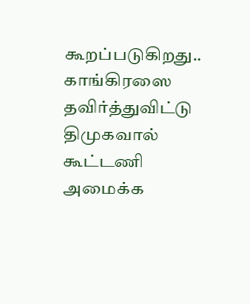கூறப்படுகிறது.. காங்கிரஸை தவிர்த்துவிட்டு திமுகவால் கூட்டணி அமைக்க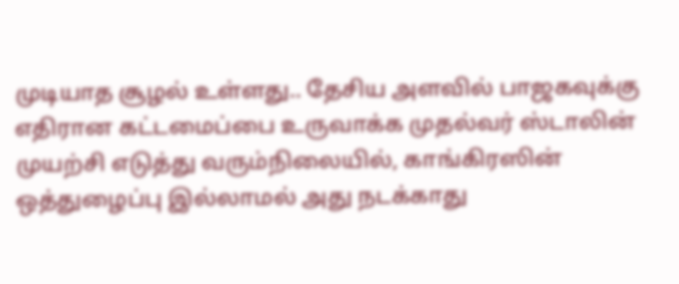முடியாத சூழல் உள்ளது.. தேசிய அளவில் பாஜகவுக்கு எதிரான கட்டமைப்பை உருவாக்க முதல்வர் ஸ்டாலின் முயற்சி எடுத்து வரும்நிலையில், காங்கிரஸின் ஒத்துழைப்பு இல்லாமல் அது நடக்காது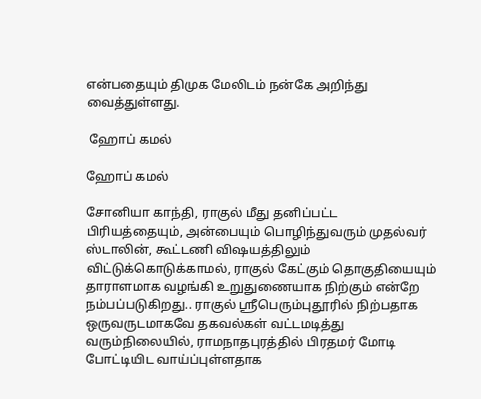என்பதையும் திமுக மேலிடம் நன்கே அறிந்து வைத்துள்ளது.

 ஹோப் கமல்

ஹோப் கமல்

சோனியா காந்தி, ராகுல் மீது தனிப்பட்ட பிரியத்தையும், அன்பையும் பொழிந்துவரும் முதல்வர் ஸ்டாலின், கூட்டணி விஷயத்திலும் விட்டுக்கொடுக்காமல், ராகுல் கேட்கும் தொகுதியையும் தாராளமாக வழங்கி உறுதுணையாக நிற்கும் என்றே நம்பப்படுகிறது.. ராகுல் ஸ்ரீபெரும்புதூரில் நிற்பதாக ஒருவருடமாகவே தகவல்கள் வட்டமடித்து வரும்நிலையில், ராமநாதபுரத்தில் பிரதமர் மோடி போட்டியிட வாய்ப்புள்ளதாக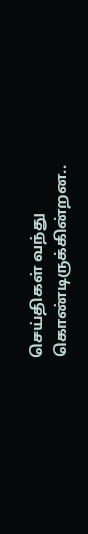செய்திகள் வந்து கொண்டிருக்கின்றன..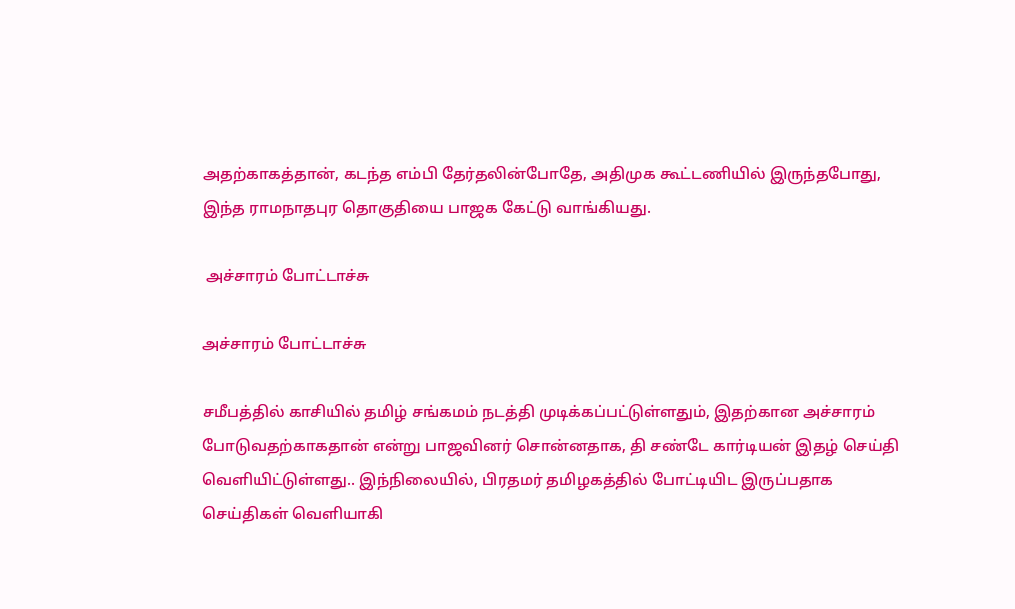அதற்காகத்தான், கடந்த எம்பி தேர்தலின்போதே, அதிமுக கூட்டணியில் இருந்தபோது, இந்த ராமநாதபுர தொகுதியை பாஜக கேட்டு வாங்கியது.

 அச்சாரம் போட்டாச்சு

அச்சாரம் போட்டாச்சு

சமீபத்தில் காசியில் தமிழ் சங்கமம் நடத்தி முடிக்கப்பட்டுள்ளதும், இதற்கான அச்சாரம் போடுவதற்காகதான் என்று பாஜவினர் சொன்னதாக, தி சண்டே கார்டியன் இதழ் செய்தி வெளியிட்டுள்ளது.. இந்நிலையில், பிரதமர் தமிழகத்தில் போட்டியிட இருப்பதாக செய்திகள் வெளியாகி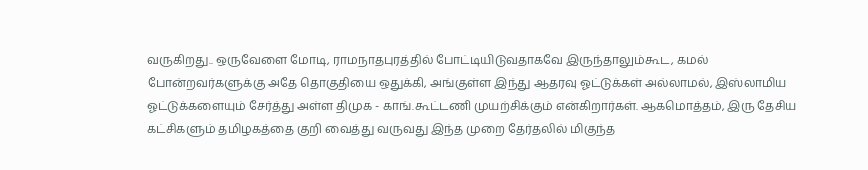வருகிறது.. ஒருவேளை மோடி, ராமநாதபுரத்தில் போட்டியிடுவதாகவே இருந்தாலும்கூட, கமல் போன்றவர்களுக்கு அதே தொகுதியை ஒதுக்கி, அங்குள்ள இந்து ஆதரவு ஓட்டுக்கள் அல்லாமல், இஸ்லாமிய ஓட்டுக்களையும் சேர்த்து அள்ள திமுக - காங்.கூட்டணி முயற்சிக்கும் என்கிறார்கள். ஆகமொத்தம், இரு தேசிய கட்சிகளும் தமிழகத்தை குறி வைத்து வருவது இந்த முறை தேர்தலில் மிகுந்த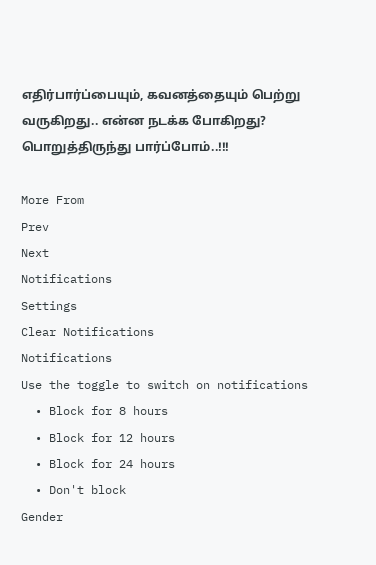எதிர்பார்ப்பையும், கவனத்தையும் பெற்று வருகிறது.. என்ன நடக்க போகிறது? பொறுத்திருந்து பார்ப்போம்..!!!

More From
Prev
Next
Notifications
Settings
Clear Notifications
Notifications
Use the toggle to switch on notifications
  • Block for 8 hours
  • Block for 12 hours
  • Block for 24 hours
  • Don't block
Gender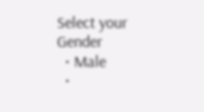Select your Gender
  • Male
  •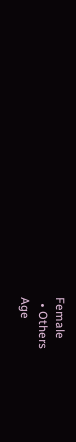Female
  • Others
Age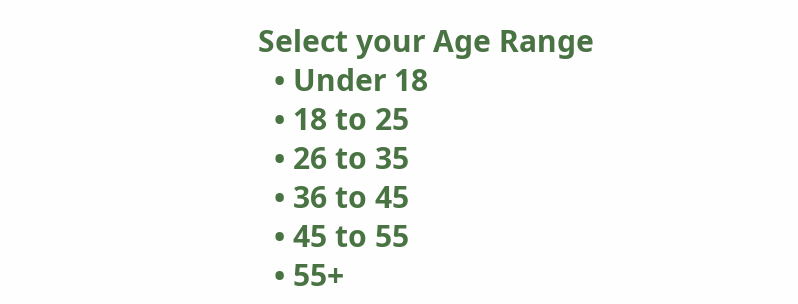Select your Age Range
  • Under 18
  • 18 to 25
  • 26 to 35
  • 36 to 45
  • 45 to 55
  • 55+